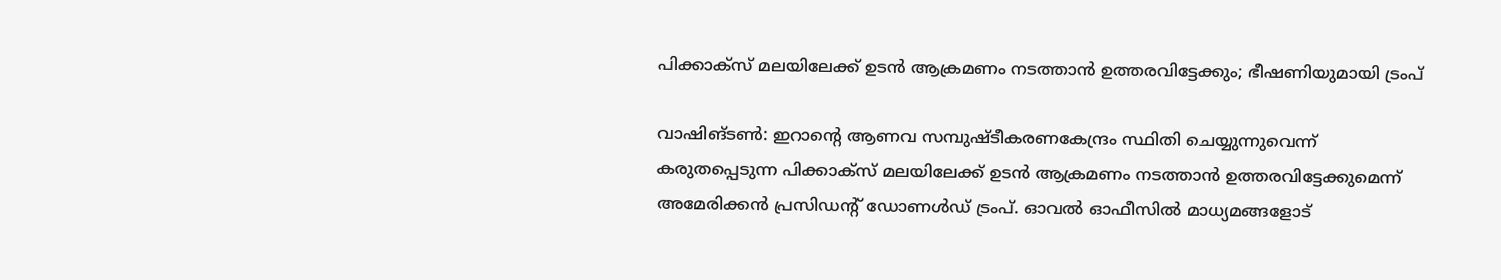പിക്കാക്‌സ് മലയിലേക്ക് ഉടന്‍ ആക്രമണം നടത്താന്‍ ഉത്തരവിട്ടേക്കും; ഭീഷണിയുമായി ട്രംപ്

വാഷിങ്ടണ്‍: ഇറാന്റെ ആണവ സമ്പുഷ്ടീകരണകേന്ദ്രം സ്ഥിതി ചെയ്യുന്നുവെന്ന് കരുതപ്പെടുന്ന പിക്കാക്‌സ് മലയിലേക്ക് ഉടന്‍ ആക്രമണം നടത്താന്‍ ഉത്തരവിട്ടേക്കുമെന്ന് അമേരിക്കന്‍ പ്രസിഡന്റ് ഡോണള്‍ഡ് ട്രംപ്. ഓവല്‍ ഓഫീസില്‍ മാധ്യമങ്ങളോട്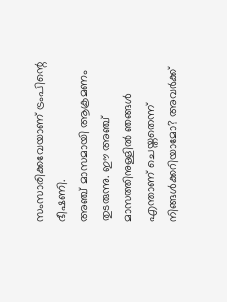സംസാരിക്കവേയാണ് ട്രംപിന്റെ ഭീഷണി.
അഞ്ച് മാസമായി ആക്രമണം തുടരുന്നു. ഈ അഞ്ച് മാസത്തിനുള്ളില്‍ ഞങ്ങള്‍ എന്താണ് ചെയ്തതെന്ന് നിങ്ങള്‍ക്കറിയാമോ? അവര്‍ക്ക്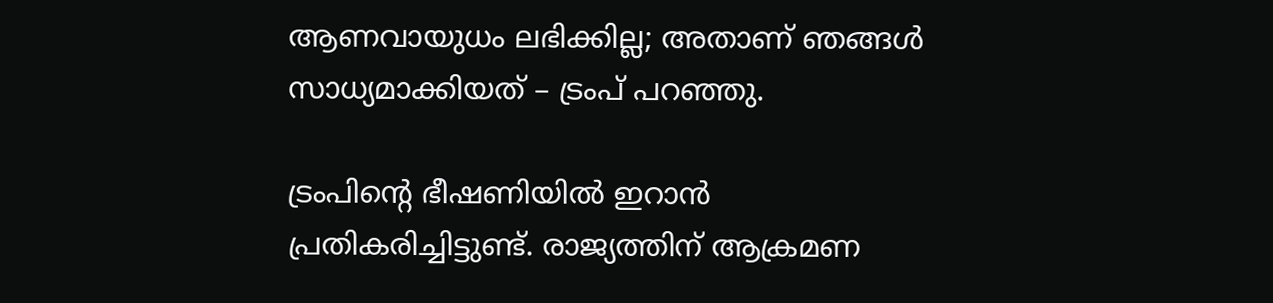ആണവായുധം ലഭിക്കില്ല; അതാണ് ഞങ്ങള്‍ സാധ്യമാക്കിയത് – ട്രംപ് പറഞ്ഞു.

ട്രംപിന്റെ ഭീഷണിയില്‍ ഇറാന്‍ പ്രതികരിച്ചിട്ടുണ്ട്. രാജ്യത്തിന് ആക്രമണ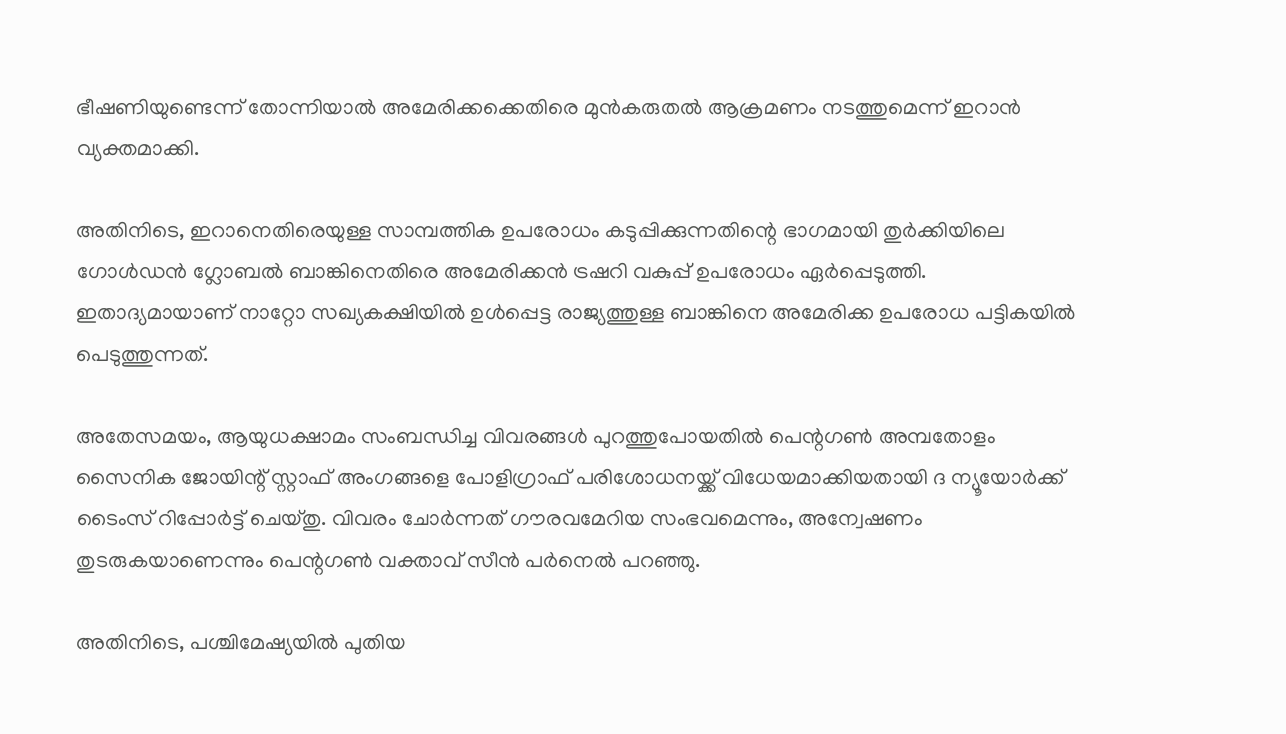ഭീഷണിയുണ്ടെന്ന് തോന്നിയാല്‍ അമേരിക്കക്കെതിരെ മുന്‍കരുതല്‍ ആക്രമണം നടത്തുമെന്ന് ഇറാന്‍ വ്യക്തമാക്കി.

അതിനിടെ, ഇറാനെതിരെയുള്ള സാമ്പത്തിക ഉപരോധം കടുപ്പിക്കുന്നതിന്റെ ഭാഗമായി തുര്‍ക്കിയിലെ ഗോള്‍ഡന്‍ ഗ്ലോബല്‍ ബാങ്കിനെതിരെ അമേരിക്കന്‍ ട്രഷറി വകുപ്പ് ഉപരോധം ഏര്‍പ്പെടുത്തി. ഇതാദ്യമായാണ് നാറ്റോ സഖ്യകക്ഷിയില്‍ ഉള്‍പ്പെട്ട രാജ്യത്തുള്ള ബാങ്കിനെ അമേരിക്ക ഉപരോധ പട്ടികയില്‍ പെടുത്തുന്നത്.

അതേസമയം, ആയുധക്ഷാമം സംബന്ധിച്ച വിവരങ്ങള്‍ പുറത്തുപോയതില്‍ പെന്റഗണ്‍ അമ്പതോളം സൈനിക ജോയിന്റ് സ്റ്റാഫ് അംഗങ്ങളെ പോളിഗ്രാഫ് പരിശോധനയ്ക്ക് വിധേയമാക്കിയതായി ദ ന്യൂയോര്‍ക്ക് ടൈംസ് റിപ്പോര്‍ട്ട് ചെയ്തു. വിവരം ചോര്‍ന്നത് ഗൗരവമേറിയ സംഭവമെന്നും, അന്വേഷണം തുടരുകയാണെന്നും പെന്റഗണ്‍ വക്താവ് സീന്‍ പര്‍നെല്‍ പറഞ്ഞു.

അതിനിടെ, പശ്ചിമേഷ്യയില്‍ പുതിയ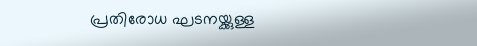പ്രതിരോധ ഘടനയ്ക്കുള്ള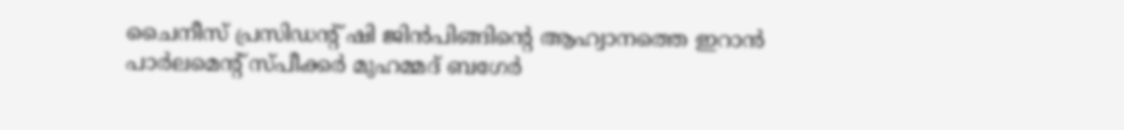ചൈനീസ് പ്രസിഡന്റ് ഷി ജിന്‍പിങ്ങിന്റെ ആഹ്വാനത്തെ ഇറാന്‍ പാര്‍ലമെന്റ് സ്പീക്കര്‍ മുഹമ്മദ് ബഗേര്‍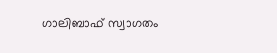ഗാലിബാഫ് സ്വാഗതം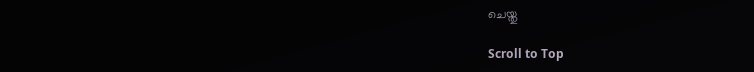ചെയ്തു

Scroll to Top